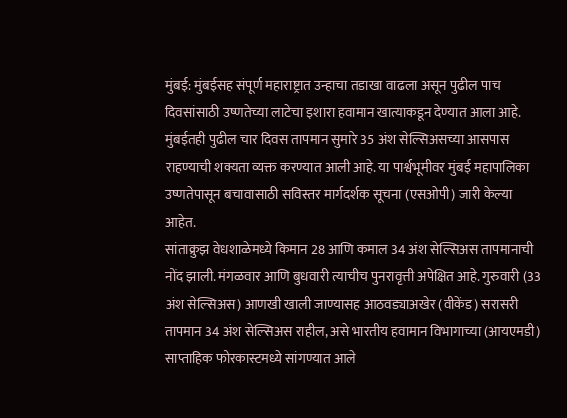मुंबई: मुंबईसह संपूर्ण महाराष्ट्रात उन्हाचा तडाखा वाढला असून पुढील पाच दिवसांसाठी उष्णतेच्या लाटेचा इशारा हवामान खात्याकडून देण्यात आला आहे. मुंबईतही पुढील चार दिवस तापमान सुमारे 35 अंश सेल्सिअसच्या आसपास राहण्याची शक्यता व्यक्त करण्यात आली आहे. या पार्श्वभूमीवर मुंबई महापालिका उष्णतेपासून बचावासाठी सविस्तर मार्गदर्शक सूचना (एसओपी) जारी केल्या आहेत.
सांताक्रुझ वेधशाळेमध्ये किमान 28 आणि कमाल 34 अंश सेल्सिअस तापमानाची नोंद झाली. मंगळवार आणि बुधवारी त्याचीच पुनरावृत्ती अपेक्षित आहे. गुरुवारी (33 अंश सेल्सिअस) आणखी खाली जाण्यासह आठवड्याअखेर (वीकेंड) सरासरी तापमान 34 अंश सेल्सिअस राहील, असे भारतीय हवामान विभागाच्या (आयएमडी) साप्ताहिक फोरकास्टमध्ये सांगण्यात आले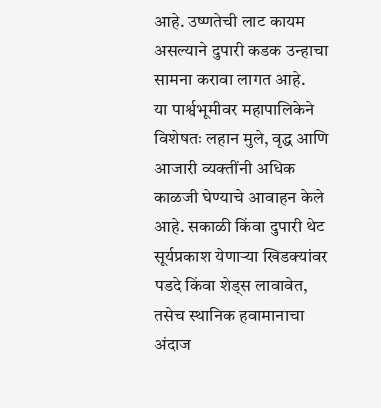आहे. उष्णतेची लाट कायम असल्याने दुपारी कडक उन्हाचा सामना करावा लागत आहे.
या पार्श्वभूमीवर महापालिकेने विशेषतः लहान मुले, वृद्ध आणि आजारी व्यक्तींनी अधिक काळजी घेण्याचे आवाहन केले आहे. सकाळी किंवा दुपारी थेट सूर्यप्रकाश येणाऱ्या खिडक्यांवर पडदे किंवा शेड्स लावावेत, तसेच स्थानिक हवामानाचा अंदाज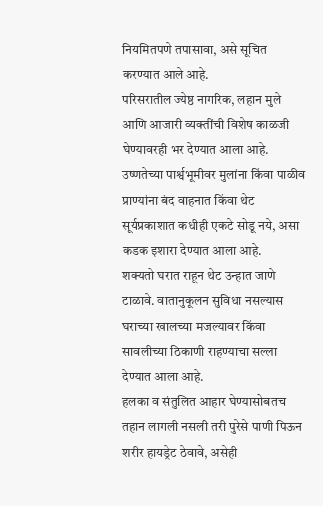नियमितपणे तपासावा, असे सूचित करण्यात आले आहे.
परिसरातील ज्येष्ठ नागरिक, लहान मुले आणि आजारी व्यक्तींची विशेष काळजी घेण्यावरही भर देण्यात आला आहे. उष्णतेच्या पार्श्वभूमीवर मुलांना किंवा पाळीव प्राण्यांना बंद वाहनात किंवा थेट सूर्यप्रकाशात कधीही एकटे सोडू नये, असा कडक इशारा देण्यात आला आहे.
शक्यतो घरात राहून थेट उन्हात जाणे टाळावे. वातानुकूलन सुविधा नसल्यास घराच्या खालच्या मजल्यावर किंवा सावलीच्या ठिकाणी राहण्याचा सल्ला देण्यात आला आहे.
हलका व संतुलित आहार घेण्यासोबतच तहान लागली नसली तरी पुरेसे पाणी पिऊन शरीर हायड्रेट ठेवावे, असेही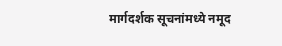मार्गदर्शक सूचनांमध्ये नमूद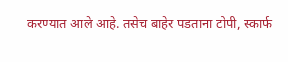करण्यात आले आहे. तसेच बाहेर पडताना टोपी, स्कार्फ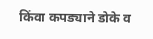किंवा कपड्याने डोके व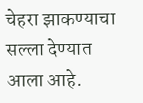चेहरा झाकण्याचा सल्ला देण्यात आला आहे.